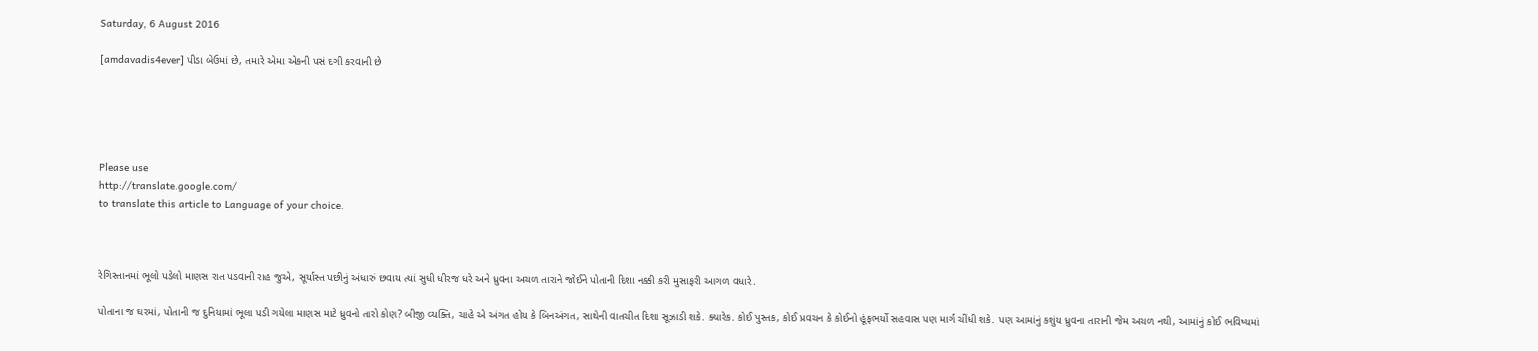Saturday, 6 August 2016

[amdavadis4ever] પીડા બેઉમાં છે, તમારે એમા એકની પસં દગી કરવાની છે





Please use
http://translate.google.com/
to translate this article to Language of your choice.



રેગિસ્તાનમાં ભૂલો પડેલો માણસ રાત પડવાની રાહ જુએ, સૂર્યાસ્ત પછીનું અંધારું છવાય ત્યાં સુધી ધીરજ ધરે અને ધ્રુવના અચળ તારાને જોઈને પોતાની દિશા નક્કી કરી મુસાફરી આગળ વધારે.

પોતાના જ ઘરમાં, પોતાની જ દુનિયામાં ભૂલા પડી ગયેલા માણસ માટે ધ્રુવનો તારો કોણ? બીજી વ્યક્તિ, ચાહે એ અંગત હોય કે બિનઅંગત, સાથેની વાતચીત દિશા સૂઝાડી શકે. ક્યારેક. કોઈ પુસ્તક, કોઈ પ્રવચન કે કોઈનો હૂંફભર્યો સહવાસ પણ માર્ગ ચીંધી શકે. પણ આમાંનું કશુંય ધ્રુવના તારાની જેમ અચળ નથી, આમાંનું કોઈ ભવિષ્યમાં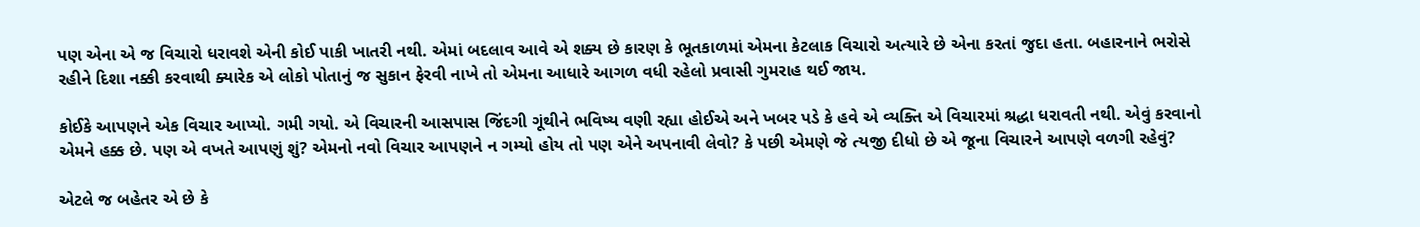પણ એના એ જ વિચારો ધરાવશે એની કોઈ પાકી ખાતરી નથી. એમાં બદલાવ આવે એ શક્ય છે કારણ કે ભૂતકાળમાં એમના કેટલાક વિચારો અત્યારે છે એના કરતાં જુદા હતા. બહારનાને ભરોસે રહીને દિશા નક્કી કરવાથી ક્યારેક એ લોકો પોતાનું જ સુકાન ફેરવી નાખે તો એમના આધારે આગળ વધી રહેલો પ્રવાસી ગુમરાહ થઈ જાય.

કોઈકે આપણને એક વિચાર આપ્યો. ગમી ગયો. એ વિચારની આસપાસ જિંદગી ગૂંથીને ભવિષ્ય વણી રહ્યા હોઈએ અને ખબર પડે કે હવે એ વ્યક્તિ એ વિચારમાં શ્રદ્ધા ધરાવતી નથી. એવું કરવાનો એમને હક્ક છે. પણ એ વખતે આપણું શું? એમનો નવો વિચાર આપણને ન ગમ્યો હોય તો પણ એને અપનાવી લેવો? કે પછી એમણે જે ત્યજી દીધો છે એ જૂના વિચારને આપણે વળગી રહેવું?

એટલે જ બહેતર એ છે કે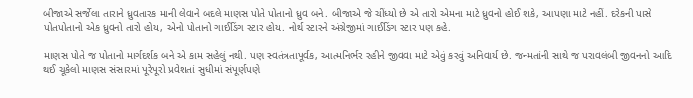બીજાએ સર્જેલા તારાને ધ્રુવતારક માની લેવાને બદલે માણસ પોતે પોતાનો ધ્રુવ બને. બીજાએ જે ચીંધ્યો છે એ તારો એમના માટે ધ્રુવનો હોઈ શકે, આપણા માટે નહીં. દરેકની પાસે પોતપોતાનો એક ધ્રુવનો તારો હોય, એનો પોતાનો ગાઈડિંગ સ્ટાર હોય. નોર્થ સ્ટારને અંગ્રેજીમાં ગાઈડિંગ સ્ટાર પણ કહે.

માણસ પોતે જ પોતાનો માર્ગદર્શક બને એ કામ સહેલું નથી. પણ સ્વતંત્રતાપૂર્વક, આત્મનિર્ભર રહીને જીવવા માટે એવું કરવું અનિવાર્ય છે. જન્મતાંની સાથે જ પરાવલંબી જીવનનો આદિ થઈ ચૂકેલો માણસ સંસારમાં પૂરેપૂરો પ્રવેશતાં સુધીમાં સંપૂર્ણપણે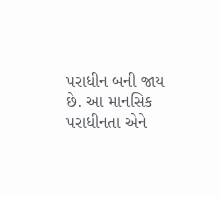પરાધીન બની જાય છે. આ માનસિક પરાધીનતા એને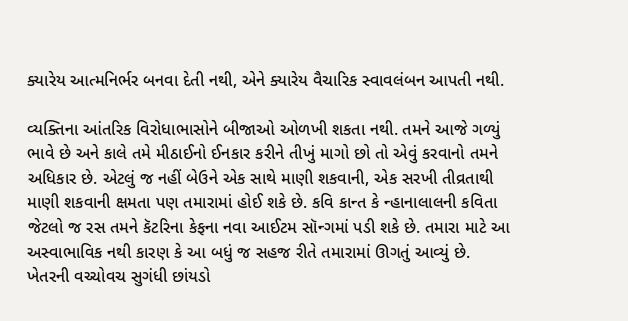ક્યારેય આત્મનિર્ભર બનવા દેતી નથી, એને ક્યારેય વૈચારિક સ્વાવલંબન આપતી નથી.

વ્યક્તિના આંતરિક વિરોધાભાસોને બીજાઓ ઓળખી શકતા નથી. તમને આજે ગળ્યું ભાવે છે અને કાલે તમે મીઠાઈનો ઈનકાર કરીને તીખું માગો છો તો એવું કરવાનો તમને અધિકાર છે. એટલું જ નહીં બેઉને એક સાથે માણી શકવાની, એક સરખી તીવ્રતાથી માણી શકવાની ક્ષમતા પણ તમારામાં હોઈ શકે છે. કવિ કાન્ત કે ન્હાનાલાલની કવિતા જેટલો જ રસ તમને કૅટરિના કેફના નવા આઈટમ સૉન્ગમાં પડી શકે છે. તમારા માટે આ અસ્વાભાવિક નથી કારણ કે આ બધું જ સહજ રીતે તમારામાં ઊગતું આવ્યું છે. ખેતરની વચ્ચોવચ સુગંધી છાંયડો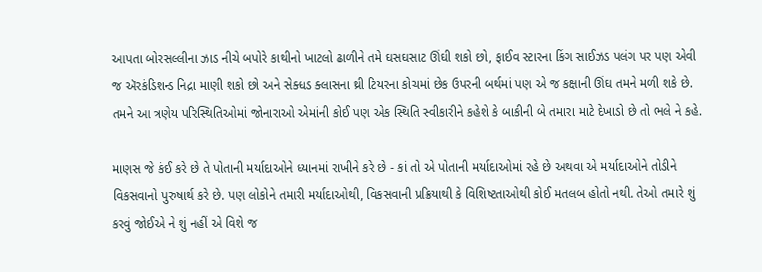આપતા બોરસલ્લીના ઝાડ નીચે બપોરે કાથીનો ખાટલો ઢાળીને તમે ઘસઘસાટ ઊંઘી શકો છો, ફાઈવ સ્ટારના કિંગ સાઈઝડ પલંગ પર પણ એવી જ ઍરકંડિશન્ડ નિદ્રા માણી શકો છો અને સેક્ધડ ક્લાસના થ્રી ટિયરના કોચમાં છેક ઉપરની બર્થમાં પણ એ જ કક્ષાની ઊંઘ તમને મળી શકે છે. તમને આ ત્રણેય પરિસ્થિતિઓમાં જોનારાઓ એમાંની કોઈ પણ એક સ્થિતિ સ્વીકારીને કહેશે કે બાકીની બે તમારા માટે દેખાડો છે તો ભલે ને કહે.

માણસ જે કંઈ કરે છે તે પોતાની મર્યાદાઓને ધ્યાનમાં રાખીને કરે છે - કાં તો એ પોતાની મર્યાદાઓમાં રહે છે અથવા એ મર્યાદાઓને તોડીને વિકસવાનો પુરુષાર્થ કરે છે. પણ લોકોને તમારી મર્યાદાઓથી, વિકસવાની પ્રક્રિયાથી કે વિશિષ્ટતાઓથી કોઈ મતલબ હોતો નથી. તેઓ તમારે શું કરવું જોઈએ ને શું નહીં એ વિશે જ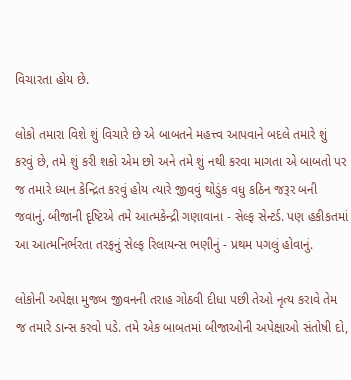વિચારતા હોય છે.

લોકો તમારા વિશે શું વિચારે છે એ બાબતને મહત્ત્વ આપવાને બદલે તમારે શું કરવું છે, તમે શું કરી શકો એમ છો અને તમે શું નથી કરવા માગતા એ બાબતો પર જ તમારે ધ્યાન કેન્દ્રિત કરવું હોય ત્યારે જીવવું થોડુંક વધુ કઠિન જરૂર બની જવાનું. બીજાની દૃષ્ટિએ તમે આત્મકેન્દ્રી ગણાવાના - સેલ્ફ સેન્ટર્ડ. પણ હકીકતમાં આ આત્મનિર્ભરતા તરફનું સેલ્ફ રિલાયન્સ ભણીનું - પ્રથમ પગલું હોવાનું.

લોકોની અપેક્ષા મુજબ જીવનની તરાહ ગોઠવી દીધા પછી તેઓ નૃત્ય કરાવે તેમ જ તમારે ડાન્સ કરવો પડે. તમે એક બાબતમાં બીજાઓની અપેક્ષાઓ સંતોષી દો,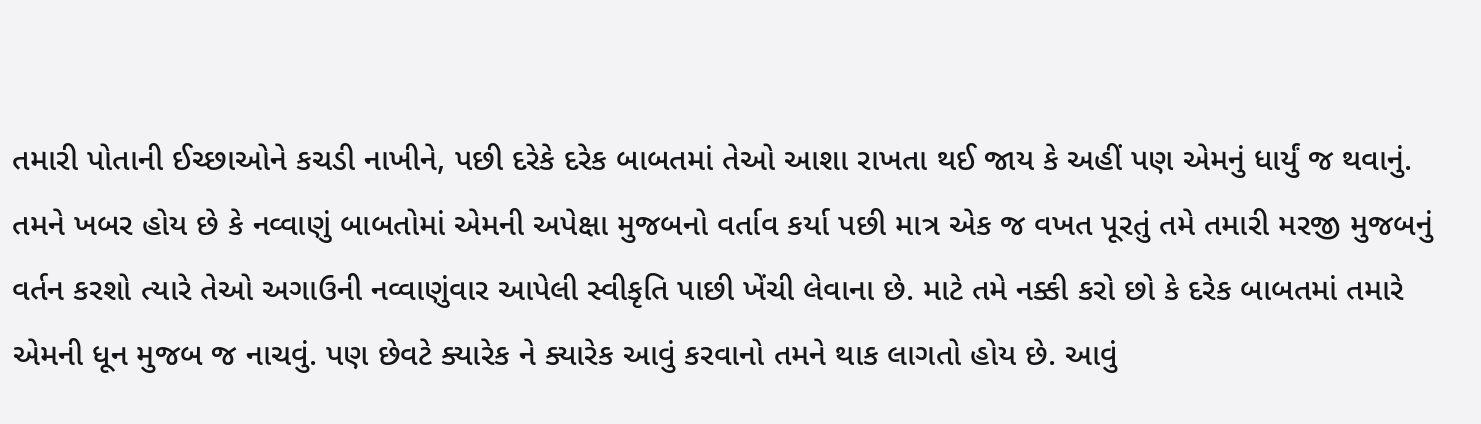તમારી પોતાની ઈચ્છાઓને કચડી નાખીને, પછી દરેકે દરેક બાબતમાં તેઓ આશા રાખતા થઈ જાય કે અહીં પણ એમનું ધાર્યું જ થવાનું. તમને ખબર હોય છે કે નવ્વાણું બાબતોમાં એમની અપેક્ષા મુજબનો વર્તાવ કર્યા પછી માત્ર એક જ વખત પૂરતું તમે તમારી મરજી મુજબનું વર્તન કરશો ત્યારે તેઓ અગાઉની નવ્વાણુંવાર આપેલી સ્વીકૃતિ પાછી ખેંચી લેવાના છે. માટે તમે નક્કી કરો છો કે દરેક બાબતમાં તમારે એમની ધૂન મુજબ જ નાચવું. પણ છેવટે ક્યારેક ને ક્યારેક આવું કરવાનો તમને થાક લાગતો હોય છે. આવું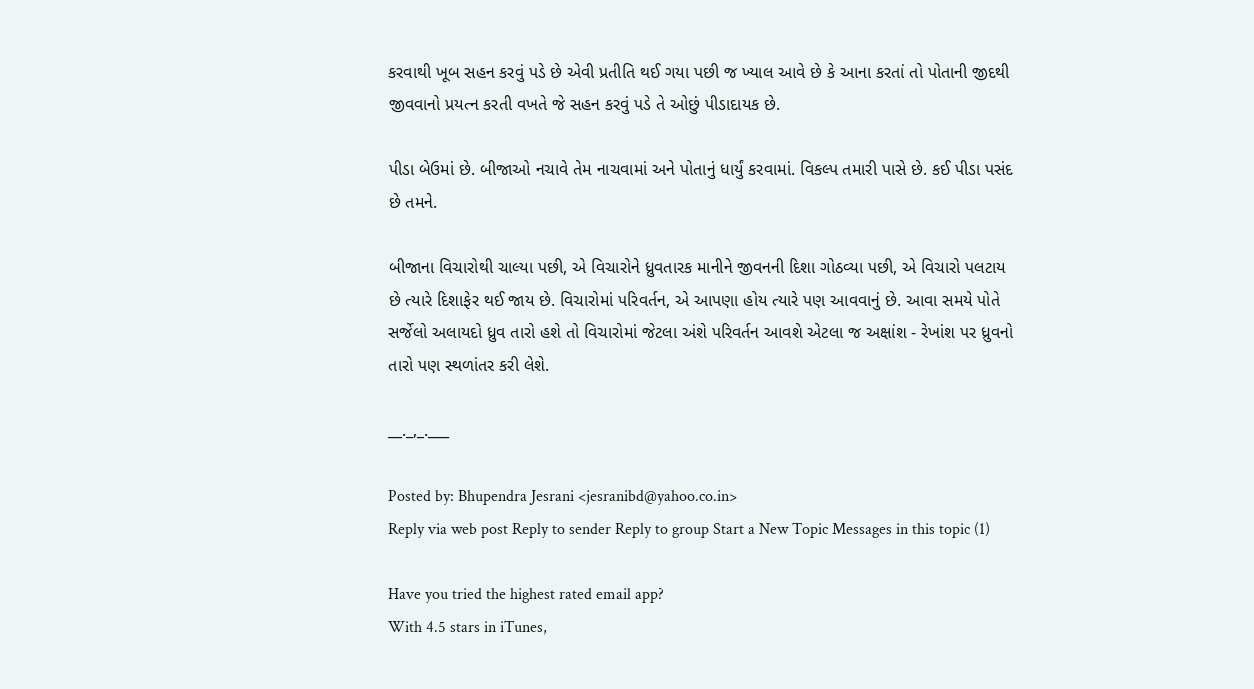કરવાથી ખૂબ સહન કરવું પડે છે એવી પ્રતીતિ થઈ ગયા પછી જ ખ્યાલ આવે છે કે આના કરતાં તો પોતાની જીદથી જીવવાનો પ્રયત્ન કરતી વખતે જે સહન કરવું પડે તે ઓછું પીડાદાયક છે.

પીડા બેઉમાં છે. બીજાઓ નચાવે તેમ નાચવામાં અને પોતાનું ધાર્યું કરવામાં. વિકલ્પ તમારી પાસે છે. કઈ પીડા પસંદ છે તમને.

બીજાના વિચારોથી ચાલ્યા પછી, એ વિચારોને ધ્રુવતારક માનીને જીવનની દિશા ગોઠવ્યા પછી, એ વિચારો પલટાય છે ત્યારે દિશાફેર થઈ જાય છે. વિચારોમાં પરિવર્તન, એ આપણા હોય ત્યારે પણ આવવાનું છે. આવા સમયે પોતે સર્જેલો અલાયદો ધ્રુવ તારો હશે તો વિચારોમાં જેટલા અંશે પરિવર્તન આવશે એટલા જ અક્ષાંશ - રેખાંશ પર ધ્રુવનો તારો પણ સ્થળાંતર કરી લેશે.

__._,_.___

Posted by: Bhupendra Jesrani <jesranibd@yahoo.co.in>
Reply via web post Reply to sender Reply to group Start a New Topic Messages in this topic (1)

Have you tried the highest rated email app?
With 4.5 stars in iTunes,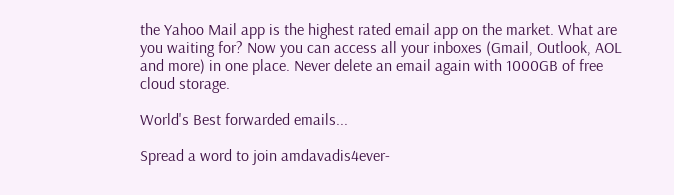the Yahoo Mail app is the highest rated email app on the market. What are you waiting for? Now you can access all your inboxes (Gmail, Outlook, AOL and more) in one place. Never delete an email again with 1000GB of free cloud storage.

World's Best forwarded emails...

Spread a word to join amdavadis4ever-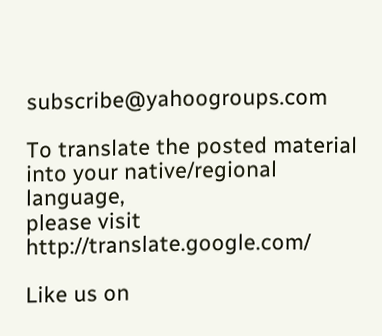subscribe@yahoogroups.com

To translate the posted material into your native/regional language,
please visit http://translate.google.com/

Like us on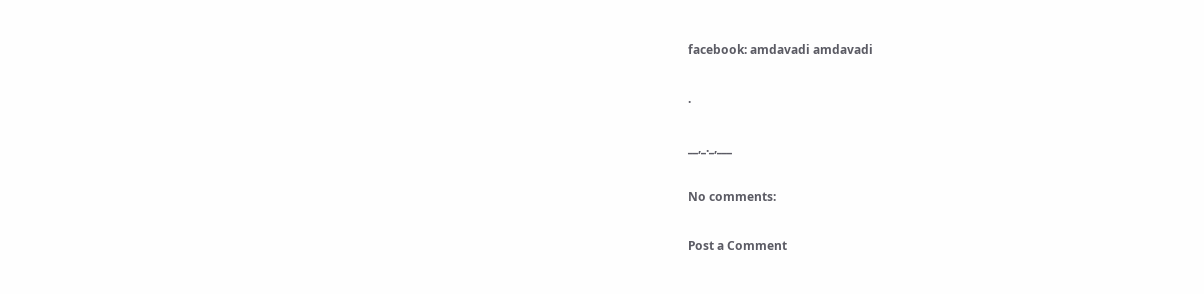facebook: amdavadi amdavadi

.

__,_._,___

No comments:

Post a Comment